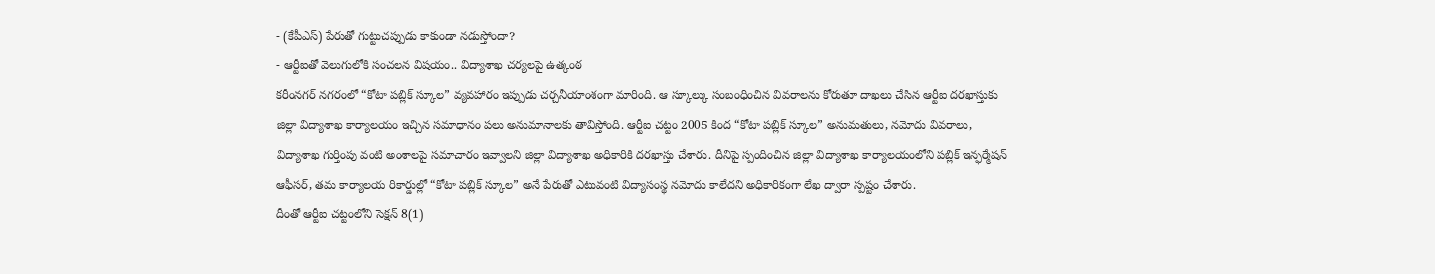- (కేపీఎస్) పేరుతో గుట్టుచప్పుడు కాకుండా నడుస్తోందా?
- ఆర్టీఐతో వెలుగులోకి సంచలన విషయం.. విద్యాశాఖ చర్యలపై ఉత్కంఠ
కరీంనగర్ నగరంలో “కోటా పబ్లిక్ స్కూల” వ్యవహారం ఇప్పుడు చర్చనీయాంశంగా మారింది. ఆ స్కూల్కు సంబంధించిన వివరాలను కోరుతూ దాఖలు చేసిన ఆర్టీఐ దరఖాస్తుకు జిల్లా విద్యాశాఖ కార్యాలయం ఇచ్చిన సమాధానం పలు అనుమానాలకు తావిస్తోంది. ఆర్టీఐ చట్టం 2005 కింద “కోటా పబ్లిక్ స్కూల” అనుమతులు, నమోదు వివరాలు, విద్యాశాఖ గుర్తింపు వంటి అంశాలపై సమాచారం ఇవ్వాలని జిల్లా విద్యాశాఖ అధికారికి దరఖాస్తు చేశారు. దీనిపై స్పందించిన జిల్లా విద్యాశాఖ కార్యాలయంలోని పబ్లిక్ ఇన్ఫర్మేషన్ ఆఫీసర్, తమ కార్యాలయ రికార్డుల్లో “కోటా పబ్లిక్ స్కూల” అనే పేరుతో ఎటువంటి విద్యాసంస్థ నమోదు కాలేదని అధికారికంగా లేఖ ద్వారా స్పష్టం చేశారు.
దీంతో ఆర్టీఐ చట్టంలోని సెక్షన్ 8(1)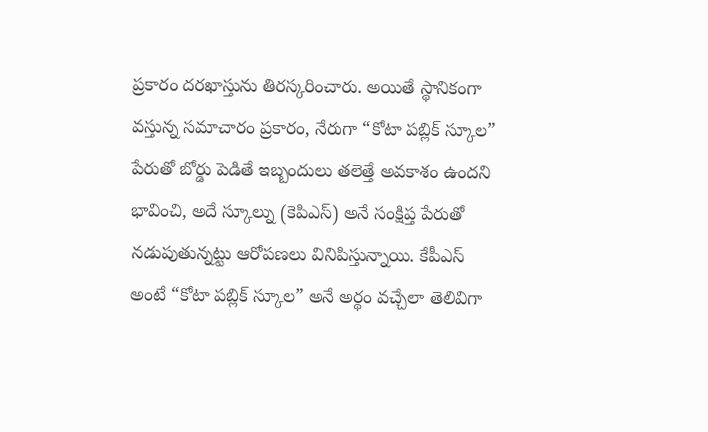ప్రకారం దరఖాస్తును తిరస్కరించారు. అయితే స్థానికంగా వస్తున్న సమాచారం ప్రకారం, నేరుగా “కోటా పబ్లిక్ స్కూల” పేరుతో బోర్డు పెడితే ఇబ్బందులు తలెత్తే అవకాశం ఉందని భావించి, అదే స్కూల్ను (కెపిఎస్) అనే సంక్షిప్త పేరుతో నడుపుతున్నట్టు ఆరోపణలు వినిపిస్తున్నాయి. కేపీఎస్ అంటే “కోటా పబ్లిక్ స్కూల” అనే అర్థం వచ్చేలా తెలివిగా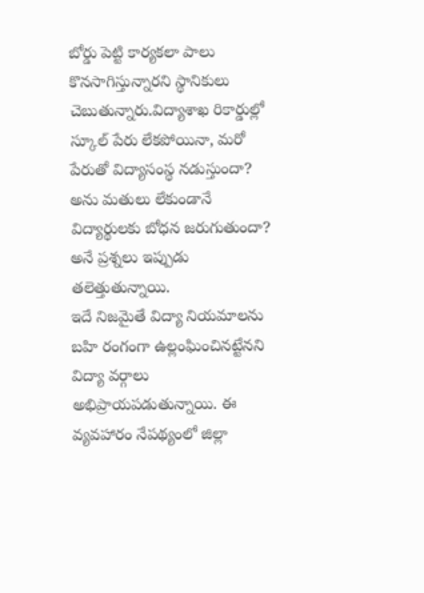బోర్డు పెట్టి కార్యకలా పాలు కొనసాగిస్తున్నారని స్థానికులు చెబుతున్నారు.విద్యాశాఖ రికార్డుల్లో స్కూల్ పేరు లేకపోయినా, మరో పేరుతో విద్యాసంస్థ నడుస్తుందా? అను మతులు లేకుండానే విద్యార్థులకు బోధన జరుగుతుందా? అనే ప్రశ్నలు ఇప్పుడు తలెత్తుతున్నాయి.
ఇదే నిజమైతే విద్యా నియమాలను బహి రంగంగా ఉల్లంఘించినట్టేనని విద్యా వర్గాలు అభిప్రాయపడుతున్నాయి. ఈ వ్యవహారం నేపథ్యంలో జిల్లా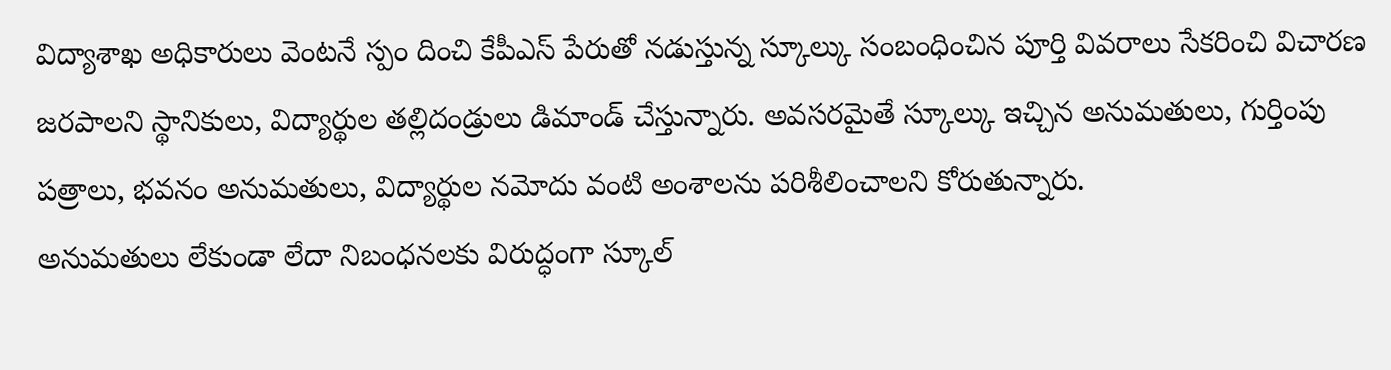విద్యాశాఖ అధికారులు వెంటనే స్పం దించి కేపీఎస్ పేరుతో నడుస్తున్న స్కూల్కు సంబంధించిన పూర్తి వివరాలు సేకరించి విచారణ జరపాలని స్థానికులు, విద్యార్థుల తల్లిదండ్రులు డిమాండ్ చేస్తున్నారు. అవసరమైతే స్కూల్కు ఇచ్చిన అనుమతులు, గుర్తింపు పత్రాలు, భవనం అనుమతులు, విద్యార్థుల నమోదు వంటి అంశాలను పరిశీలించాలని కోరుతున్నారు.
అనుమతులు లేకుండా లేదా నిబంధనలకు విరుద్ధంగా స్కూల్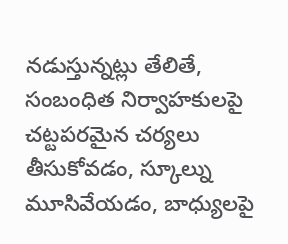నడుస్తున్నట్లు తేలితే, సంబంధిత నిర్వాహకులపై చట్టపరమైన చర్యలు తీసుకోవడం, స్కూల్ను మూసివేయడం, బాధ్యులపై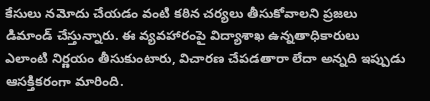కేసులు నమోదు చేయడం వంటి కఠిన చర్యలు తీసుకోవాలని ప్రజలు డిమాండ్ చేస్తున్నారు. ఈ వ్యవహారంపై విద్యాశాఖ ఉన్నతాధికారులు ఎలాంటి నిర్ణయం తీసుకుంటారు, విచారణ చేపడతారా లేదా అన్నది ఇప్పుడు ఆసక్తికరంగా మారింది.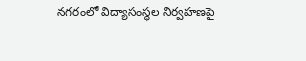నగరంలో విద్యాసంస్థల నిర్వహణపై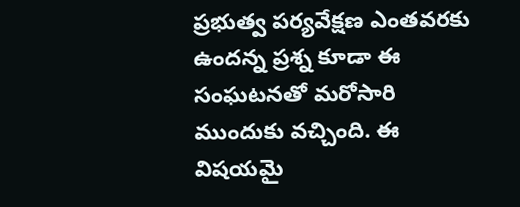ప్రభుత్వ పర్యవేక్షణ ఎంతవరకు ఉందన్న ప్రశ్న కూడా ఈ సంఘటనతో మరోసారి ముందుకు వచ్చింది. ఈ విషయమై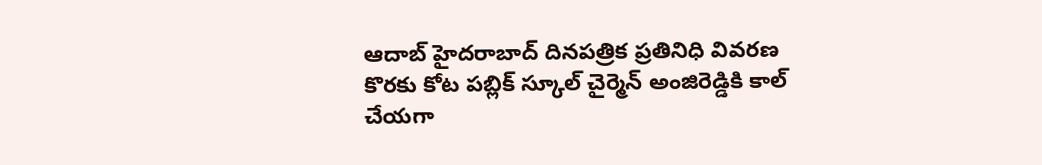ఆదాబ్ హైదరాబాద్ దినపత్రిక ప్రతినిధి వివరణ కొరకు కోట పబ్లిక్ స్కూల్ చైర్మెన్ అంజిరెడ్డికి కాల్ చేయగా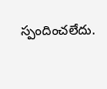స్పందించలేదు.